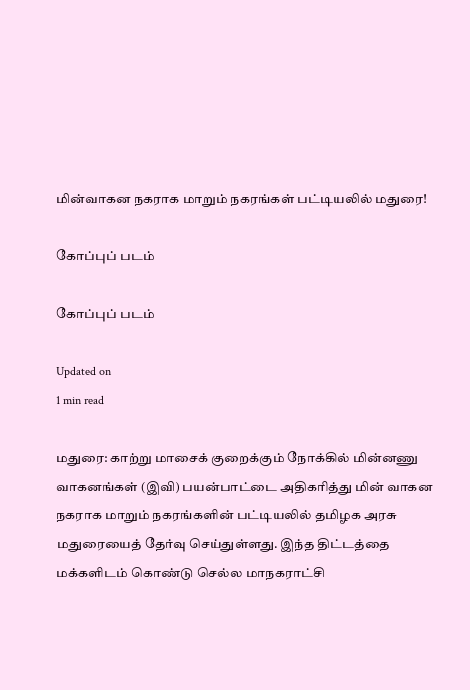மின்வாகன நகராக மாறும் நகரங்கள் பட்டியலில் மதுரை!

கோப்புப் படம்

கோப்புப் படம்

Updated on
1 min read

மதுரை: காற்று மாசைக் குறைக்கும் நோக்கில் மின்னணு வாகனங்கள் (இவி) பயன்பாட்டை அதிகரித்து மின் வாகன நகராக மாறும் நகரங்களின் பட்டியலில் தமிழக அரசு மதுரையைத் தேர்வு செய்துள்ளது. இந்த திட்டத்தை மக்களிடம் கொண்டு செல்ல மாநகராட்சி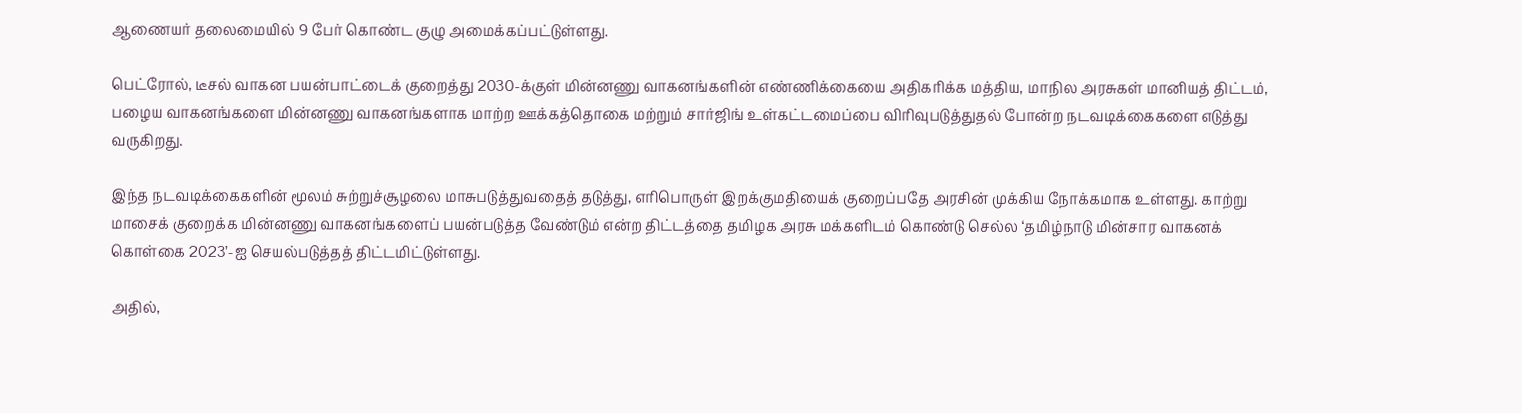ஆணையர் தலைமையில் 9 பேர் கொண்ட குழு அமைக்கப்பட்டுள்ளது.

பெட்ரோல், டீசல் வாகன பயன்பாட்டைக் குறைத்து 2030-க்குள் மின்னணு வாகனங்களின் எண்ணிக்கையை அதிகரிக்க மத்திய, மாநில அரசுகள் மானியத் திட்டம், பழைய வாகனங்களை மின்னணு வாகனங்களாக மாற்ற ஊக்கத்தொகை மற்றும் சார்ஜிங் உள்கட்டமைப்பை விரிவுபடுத்துதல் போன்ற நடவடிக்கைகளை எடுத்து வருகிறது.

இந்த நடவடிக்கைகளின் மூலம் சுற்றுச்சூழலை மாசுபடுத்துவதைத் தடுத்து, எரிபொருள் இறக்குமதியைக் குறைப்பதே அரசின் முக்கிய நோக்கமாக உள்ளது. காற்று மாசைக் குறைக்க மின்னணு வாகனங்களைப் பயன்படுத்த வேண்டும் என்ற திட்டத்தை தமிழக அரசு மக்களிடம் கொண்டு செல்ல ‘தமிழ்நாடு மின்சார வாகனக் கொள்கை 2023’-ஐ செயல்படுத்தத் திட்டமிட்டுள்ளது.

அதில்,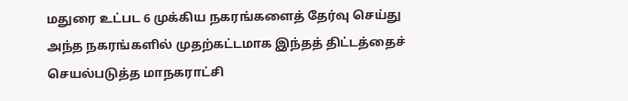மதுரை உட்பட 6 முக்கிய நகரங்களைத் தேர்வு செய்து அந்த நகரங்களில் முதற்கட்டமாக இந்தத் திட்டத்தைச் செயல்படுத்த மாநகராட்சி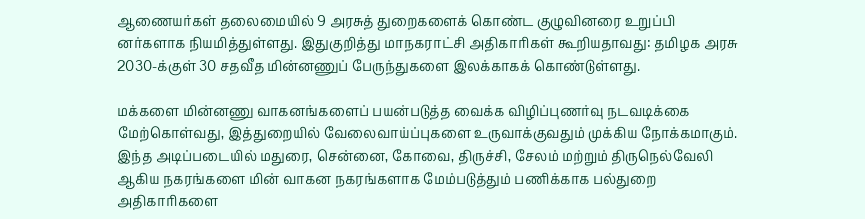ஆணையர்கள் தலைமையில் 9 அரசுத் துறைகளைக் கொண்ட குழுவினரை உறுப்பி னர்களாக நியமித்துள்ளது. இதுகுறித்து மாநகராட்சி அதிகாரிகள் கூறியதாவது: தமிழக அரசு 2030-க்குள் 30 சதவீத மின்னணுப் பேருந்துகளை இலக்காகக் கொண்டுள்ளது.

மக்களை மின்னணு வாகனங்களைப் பயன்படுத்த வைக்க விழிப்புணர்வு நடவடிக்கை மேற்கொள்வது, இத்துறையில் வேலைவாய்ப்புகளை உருவாக்குவதும் முக்கிய நோக்கமாகும். இந்த அடிப்படையில் மதுரை, சென்னை, கோவை, திருச்சி, சேலம் மற்றும் திருநெல்வேலி ஆகிய நகரங்களை மின் வாகன நகரங்களாக மேம்படுத்தும் பணிக்காக பல்துறை அதிகாரிகளை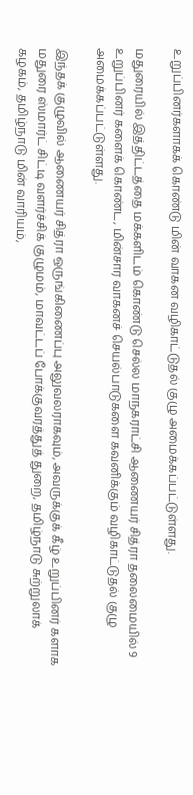உறுப்பினர்களாகக் கொண்டு மின் வாகன வழிகாட்டுதல் குழு அமைக்கப்பட்டுள்ளது.

மதுரையில் இத்திட்டத்தை மக்களிடம் கொண்டு செல்ல மாநகராட்சி ஆணையர் சித்ரா தலைமையில் 9 உறுப்பினர் களைக் கொண்ட, மின்சார வாகனச் செயல்பாடுகளை கவனிக்கும் வழிகாட்டுதல் குழு அமைக்கப்பட்டுள்ளது.

இந்தக் குழுவில் ஆணையர் சித்ரா ஒருங்கிணைப்பு அலுவலராகவும், அவருக்குக் கீழ் உறுப்பினர் களாக மதுரை ஸ்மார்ட் சிட்டி வளர்ச்சிக் குழுமம், மாவட்டப் போக்குவரத்துத் துறை, தமிழ்நாடு சுற்றுலாக் கழகம், தமிழ்நாடு மின் வாரியம்,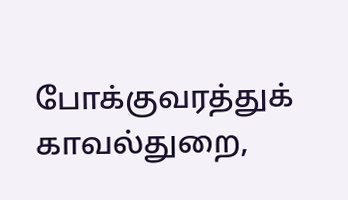போக்குவரத்துக் காவல்துறை,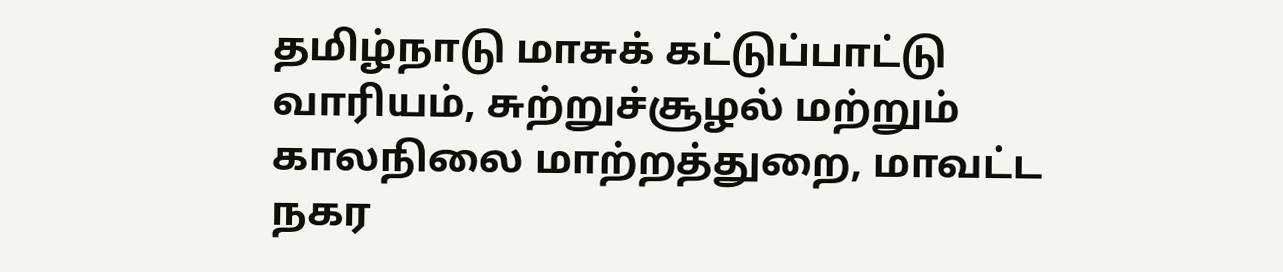தமிழ்நாடு மாசுக் கட்டுப்பாட்டு வாரியம், சுற்றுச்சூழல் மற்றும் காலநிலை மாற்றத்துறை, மாவட்ட நகர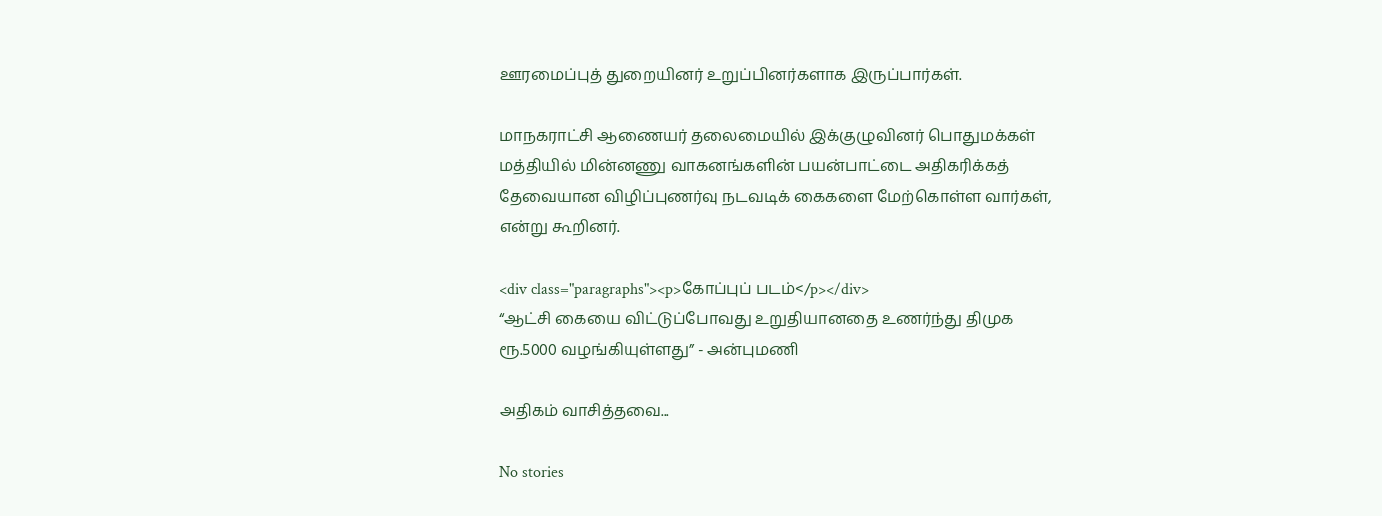ஊரமைப்புத் துறையினர் உறுப்பினர்களாக இருப்பார்கள்.

மாநகராட்சி ஆணையர் தலைமையில் இக்குழுவினர் பொதுமக்கள் மத்தியில் மின்னணு வாகனங்களின் பயன்பாட்டை அதிகரிக்கத் தேவையான விழிப்புணர்வு நடவடிக் கைகளை மேற்கொள்ள வார்கள், என்று கூறினர்.

<div class="paragraphs"><p>கோப்புப் படம்</p></div>
“ஆட்சி கையை விட்டுப்போவது உறுதியானதை உணர்ந்து திமுக ரூ.5000 வழங்கியுள்ளது” - அன்புமணி

அதிகம் வாசித்தவை...

No stories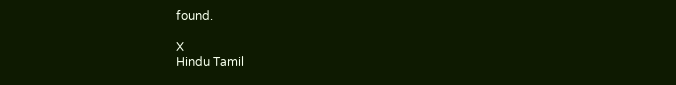found.

X
Hindu Tamil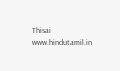Thisai
www.hindutamil.in